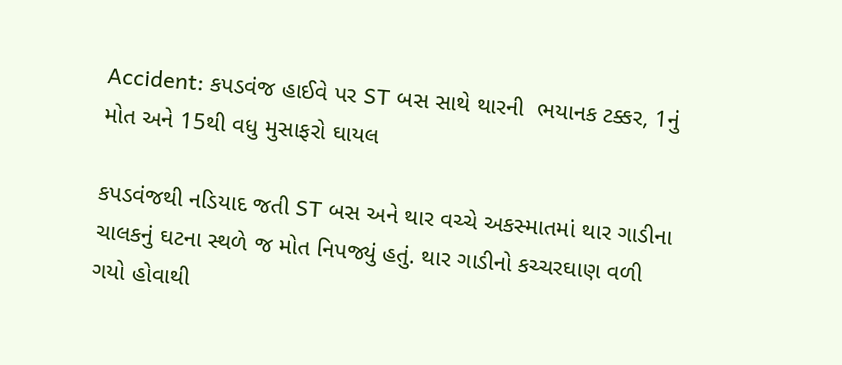Accident: કપડવંજ હાઈવે પર ST બસ સાથે થારની  ભયાનક ટક્કર, 1નું મોત અને 15થી વધુ મુસાફરો ઘાયલ

કપડવંજથી નડિયાદ જતી ST બસ અને થાર વચ્ચે અકસ્માતમાં થાર ગાડીના ચાલકનું ઘટના સ્થળે જ મોત નિપજ્યું હતું. થાર ગાડીનો કચ્ચરઘાણ વળી ગયો હોવાથી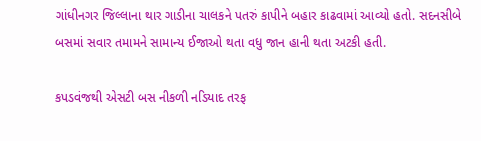ગાંધીનગર જિલ્લાના થાર ગાડીના ચાલકને પતરું કાપીને બહાર કાઢવામાં આવ્યો હતો. સદનસીબે બસમાં સવાર તમામને સામાન્ય ઈજાઓ થતા વધુ જાન હાની થતા અટકી હતી.

કપડવંજથી એસટી બસ નીકળી નડિયાદ તરફ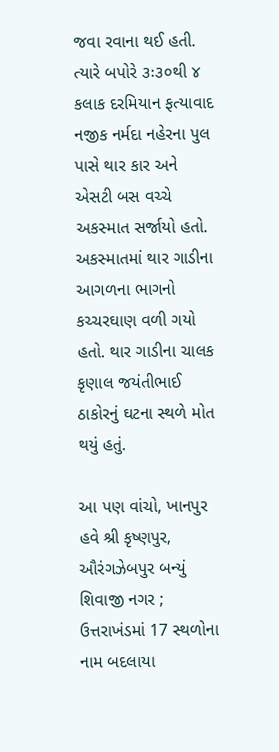જવા રવાના થઈ હતી. ત્યારે બપોરે ૩ઃ૩૦થી ૪ કલાક દરમિયાન ફત્યાવાદ નજીક નર્મદા નહેરના પુલ પાસે થાર કાર અને એસટી બસ વચ્ચે અકસ્માત સર્જાયો હતો. અકસ્માતમાં થાર ગાડીના આગળના ભાગનો કચ્ચરઘાણ વળી ગયો હતો. થાર ગાડીના ચાલક કૃણાલ જયંતીભાઈ ઠાકોરનું ઘટના સ્થળે મોત થયું હતું.

આ પણ વાંચો, ખાનપુર હવે શ્રી કૃષ્ણપુર, ઔરંગઝેબપુર બન્યું શિવાજી નગર ; ઉત્તરાખંડમાં 17 સ્થળોના નામ બદલાયા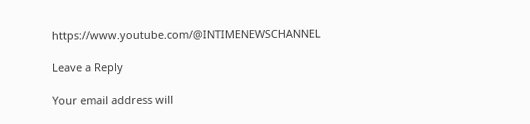https://www.youtube.com/@INTIMENEWSCHANNEL

Leave a Reply

Your email address will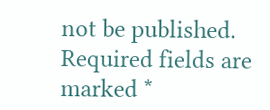not be published. Required fields are marked *